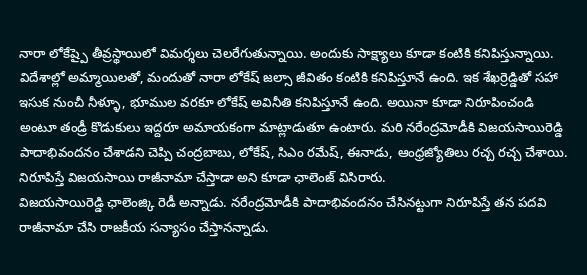నారా లోకేష్పై తీవ్రస్థాయిలో విమర్శలు చెలరేగుతున్నాయి. అందుకు సాక్ష్యాలు కూడా కంటికి కనిపిస్తున్నాయి. విదేశాల్లో అమ్మాయిలతో, మందుతో నారా లోకేష్ జల్సా జీవితం కంటికి కనిపిస్తూనే ఉంది. ఇక శేఖర్రెడ్డితో సహా ఇసుక నుంచీ నీళ్ళూ, భూముల వరకూ లోకేష్ అవినీతి కనిపిస్తూనే ఉంది. అయినా కూడా నిరూపించండి అంటూ తండ్రీ కొడుకులు ఇద్దరూ అమాయకంగా మాట్లాడుతూ ఉంటారు. మరి నరేంద్రమోడీకి విజయసాయిరెడ్డి పాదాభివందనం చేశాడని చెప్పి చంద్రబాబు, లోకేష్, సిఎం రమేష్, ఈనాడు, ఆంధ్రజ్యోతిలు రచ్చ రచ్చ చేశాయి. నిరూపిస్తే విజయసాయి రాజీనామా చేస్తాడా అని కూడా ఛాలెంజ్ విసిరారు.
విజయసాయిరెడ్డి ఛాలెంజ్కి రెడీ అన్నాడు. నరేంద్రమోడీకి పాదాభివందనం చేసినట్టుగా నిరూపిస్తే తన పదవి రాజీనామా చేసి రాజకీయ సన్యాసం చేస్తానన్నాడు.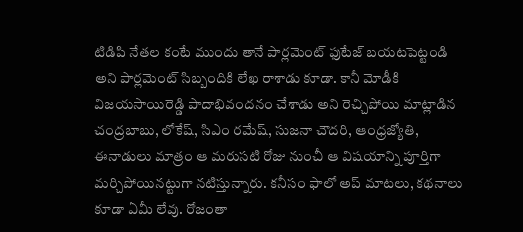టిడిపి నేతల కంటే ముందు తానే పార్లమెంట్ ఫుటేజ్ బయటపెట్టండి అని పార్లమెంట్ సిబ్బందికి లేఖ రాశాడు కూడా. కానీ మోడీకి విజయసాయిరెడ్డి పాదాభివందనం చేశాడు అని రెచ్చిపోయి మాట్లాడిన చంద్రబాబు, లోకేష్, సిఎం రమేష్, సుజనా చౌదరి, ఆంధ్రజ్యోతి, ఈనాడులు మాత్రం ఆ మరుసటి రోజు నుంచీ ఆ విషయాన్ని పూర్తిగా మర్చిపోయినట్టుగా నటిస్తున్నారు. కనీసం ఫాలో అప్ మాటలు, కథనాలు కూడా ఏమీ లేవు. రోజంతా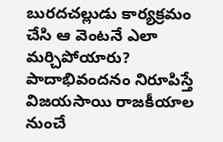బురదచల్లుడు కార్యక్రమం చేసి ఆ వెంటనే ఎలా మర్చిపోయారు? పాదాభివందనం నిరూపిస్తే విజయసాయి రాజకీయాల నుంచే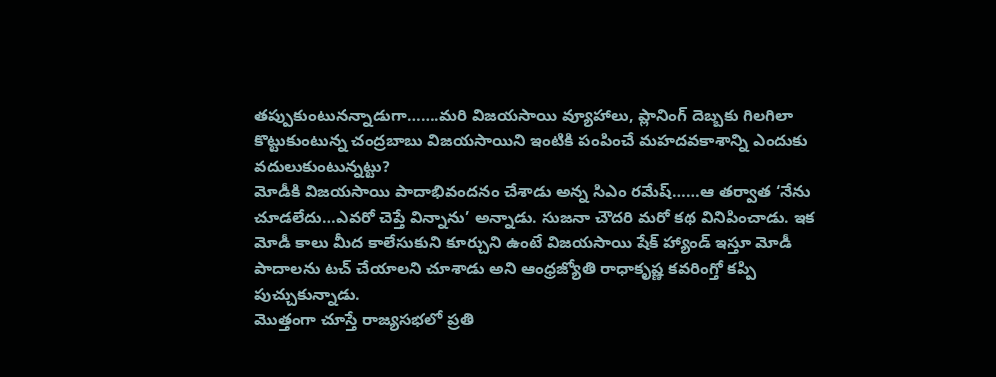తప్పుకుంటునన్నాడుగా…….మరి విజయసాయి వ్యూహాలు, ప్లానింగ్ దెబ్బకు గిలగిలా కొట్టుకుంటున్న చంద్రబాబు విజయసాయిని ఇంటికి పంపించే మహదవకాశాన్ని ఎందుకు వదులుకుంటున్నట్టు?
మోడీకి విజయసాయి పాదాభివందనం చేశాడు అన్న సిఎం రమేష్……ఆ తర్వాత ‘నేను చూడలేదు…ఎవరో చెప్తే విన్నాను’ అన్నాడు. సుజనా చౌదరి మరో కథ వినిపించాడు. ఇక మోడీ కాలు మీద కాలేసుకుని కూర్చుని ఉంటే విజయసాయి షేక్ హ్యాండ్ ఇస్తూ మోడీ పాదాలను టచ్ చేయాలని చూశాడు అని ఆంధ్రజ్యోతి రాధాకృష్ణ కవరింగ్తో కప్పి పుచ్చుకున్నాడు.
మొత్తంగా చూస్తే రాజ్యసభలో ప్రతి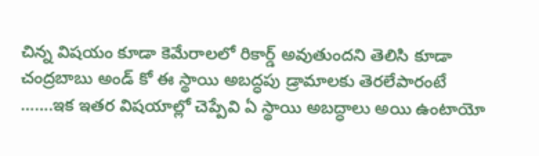చిన్న విషయం కూడా కెమేరాలలో రికార్డ్ అవుతుందని తెలిసి కూడా చంద్రబాబు అండ్ కో ఈ స్థాయి అబద్ధపు డ్రామాలకు తెరలేపారంటే …….ఇక ఇతర విషయాల్లో చెప్పేవి ఏ స్థాయి అబద్ధాలు అయి ఉంటాయో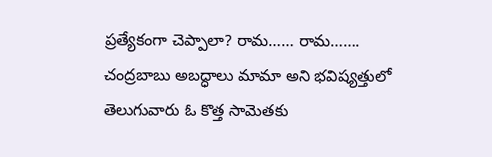ప్రత్యేకంగా చెప్పాలా? రామ…… రామ……. చంద్రబాబు అబద్ధాలు మామా అని భవిష్యత్తులో తెలుగువారు ఓ కొత్త సామెతకు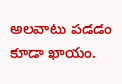అలవాటు పడడం కూడా ఖాయం.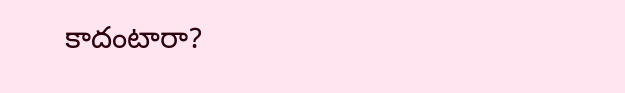కాదంటారా?